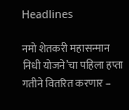Headlines

नमो शेतकरी महासन्मान निधी योजने’चा पहिला हप्ता गतीने वितरित करणार –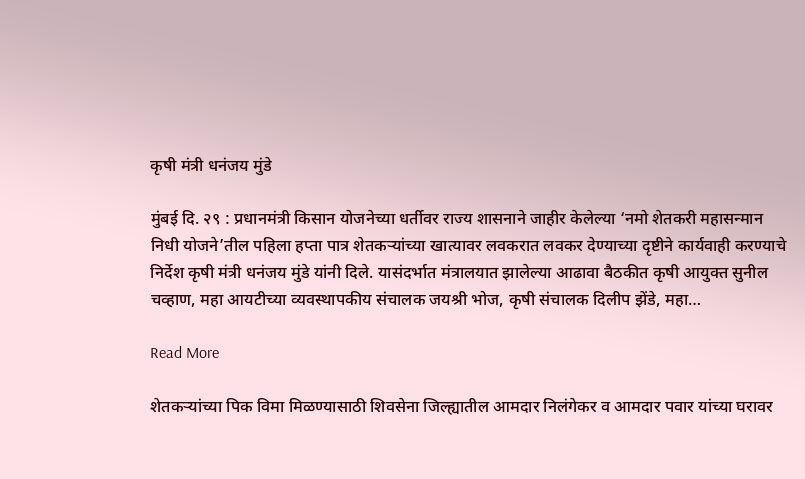कृषी मंत्री धनंजय मुंडे

मुंबई दि. २९ : प्रधानमंत्री किसान योजनेच्या धर्तीवर राज्य शासनाने जाहीर केलेल्या ‘नमो शेतकरी महासन्मान निधी योजने’तील पहिला हप्ता पात्र शेतकऱ्यांच्या खात्यावर लवकरात लवकर देण्याच्या दृष्टीने कार्यवाही करण्याचे निर्देश कृषी मंत्री धनंजय मुंडे यांनी दिले. यासंदर्भात मंत्रालयात झालेल्या आढावा बैठकीत कृषी आयुक्त सुनील चव्हाण, महा आयटीच्या व्यवस्थापकीय संचालक जयश्री भोज, कृषी संचालक दिलीप झेंडे, महा…

Read More

शेतकऱ्यांच्या पिक विमा मिळण्यासाठी शिवसेना जिल्ह्यातील आमदार निलंगेकर व आमदार पवार यांच्या घरावर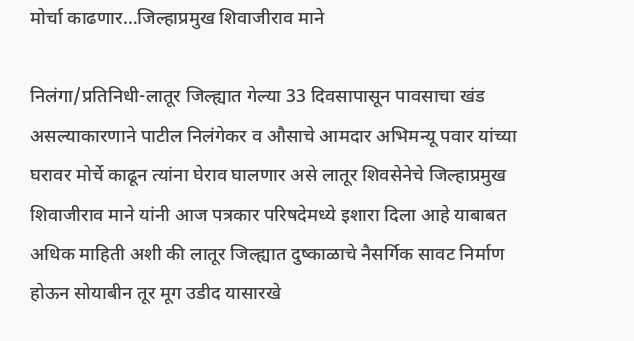मोर्चा काढणार…जिल्हाप्रमुख शिवाजीराव माने

निलंगा/प्रतिनिधी-लातूर जिल्ह्यात गेल्या 33 दिवसापासून पावसाचा खंड असल्याकारणाने पाटील निलंगेकर व औसाचे आमदार अभिमन्यू पवार यांच्या घरावर मोर्चे काढून त्यांना घेराव घालणार असे लातूर शिवसेनेचे जिल्हाप्रमुख शिवाजीराव माने यांनी आज पत्रकार परिषदेमध्ये इशारा दिला आहे याबाबत अधिक माहिती अशी की लातूर जिल्ह्यात दुष्काळाचे नैसर्गिक सावट निर्माण होऊन सोयाबीन तूर मूग उडीद यासारखे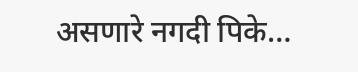असणारे नगदी पिके…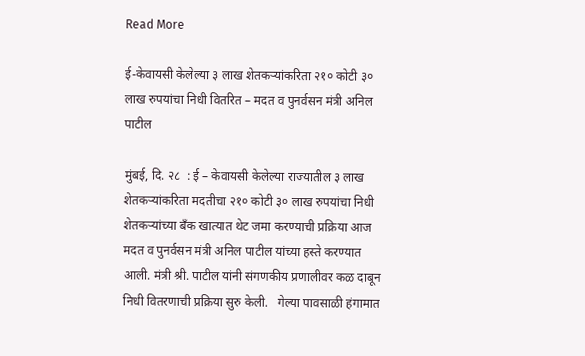Read More

ई-केवायसी केलेल्या ३ लाख शेतकऱ्यांकरिता २१० कोटी ३० लाख रुपयांचा निधी वितरित – मदत व पुनर्वसन मंत्री अनिल पाटील

मुंबई, दि. २८  : ई – केवायसी केलेल्या राज्यातील ३ लाख शेतकऱ्यांकरिता मदतीचा २१० कोटी ३० लाख रुपयांचा निधी शेतकऱ्यांच्या बँक खात्यात थेट जमा करण्याची प्रक्रिया आज मदत व पुनर्वसन मंत्री अनिल पाटील यांच्या हस्ते करण्यात आली. मंत्री श्री. पाटील यांनी संगणकीय प्रणालीवर कळ दाबून निधी वितरणाची प्रक्रिया सुरु केली.   गेल्या पावसाळी हंगामात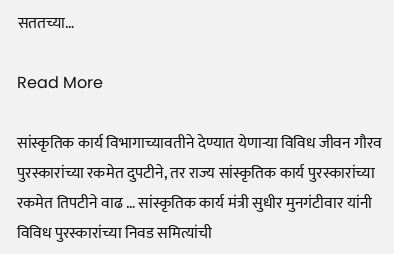सततच्या…

Read More

सांस्कृतिक कार्य विभागाच्यावतीने देण्यात येणाऱ्या विविध जीवन गौरव पुरस्कारांच्या रकमेत दुपटीने, तर राज्य सांस्कृतिक कार्य पुरस्कारांच्या रकमेत तिपटीने वाढ … सांस्कृतिक कार्य मंत्री सुधीर मुनगंटीवार यांनी विविध पुरस्कारांच्या निवड समित्यांची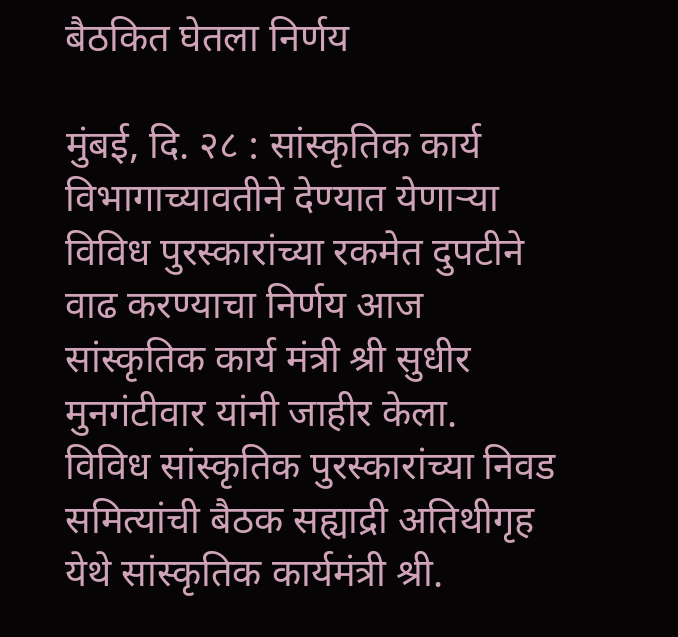बैठकित घेतला निर्णय

मुंबई, दि. २८ : सांस्कृतिक कार्य विभागाच्यावतीने देण्यात येणाऱ्या विविध पुरस्कारांच्या रकमेत दुपटीने वाढ करण्याचा निर्णय आज सांस्कृतिक कार्य मंत्री श्री सुधीर मुनगंटीवार यांनी जाहीर केला.   विविध सांस्कृतिक पुरस्कारांच्या निवड समित्यांची बैठक सह्याद्री अतिथीगृह येथे सांस्कृतिक कार्यमंत्री श्री.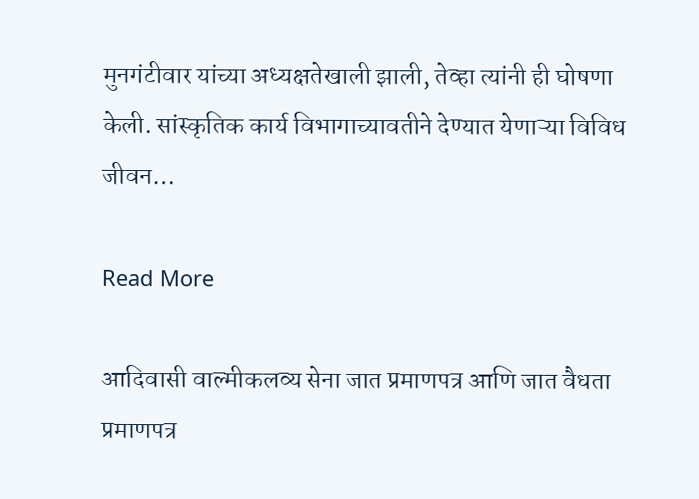मुनगंटीवार यांच्या अध्यक्षतेखाली झाली, तेव्हा त्यांनी ही घोषणा केली. सांस्कृतिक कार्य विभागाच्यावतीने देण्यात येणाऱ्या विविध जीवन…

Read More

आदिवासी वाल्मीकलव्य सेना जात प्रमाणपत्र आणि जात वैधता प्रमाणपत्र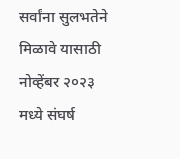सर्वांना सुलभतेने मिळावे यासाठी नोव्हेंबर २०२३ मध्ये संघर्ष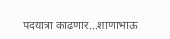पदयात्रा काढणार…शाणाभाऊ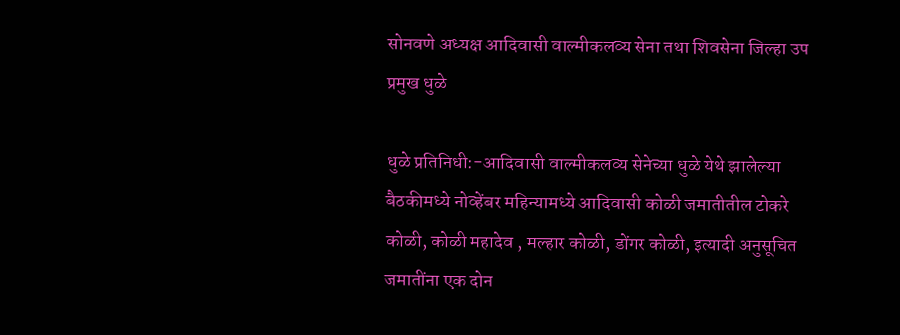सोनवणे अध्यक्ष आदिवासी वाल्मीकलव्य सेना तथा शिवसेना जिल्हा उप प्रमुख धुळे

धुळे प्रतिनिधी:-आदिवासी वाल्मीकलव्य सेनेच्या धुळे येथे झालेल्या बैठकीमध्ये नोव्हेंबर महिन्यामध्ये आदिवासी कोळी जमातीतील टोकरे कोळी, कोळी महादेव , मल्हार कोळी, डोंगर कोळी, इत्यादी अनुसूचित जमातींना एक दोन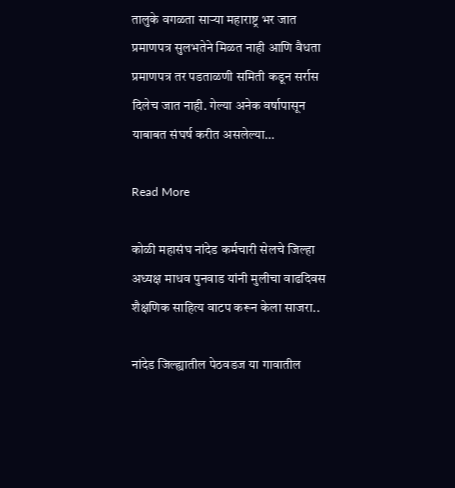तालुके वगळता साऱ्या महाराष्ट्र भर जात प्रमाणपत्र सुलभतेने मिळत नाही आणि वैधता प्रमाणपत्र तर पडताळणी समिती कडून सर्रास दिलेच जात नाही. गेल्या अनेक वर्षापासून याबाबत संघर्ष करीत असलेल्या…

Read More

कोळी महासंघ नांदेड कर्मचारी सेलचे जिल्हा अध्यक्ष माधव पुनवाड यांनी मुलीचा वाढदिवस शैक्षणिक साहित्य वाटप करून केला साजरा..

नांदेड जिल्ह्यातील पेठवडज या गावातील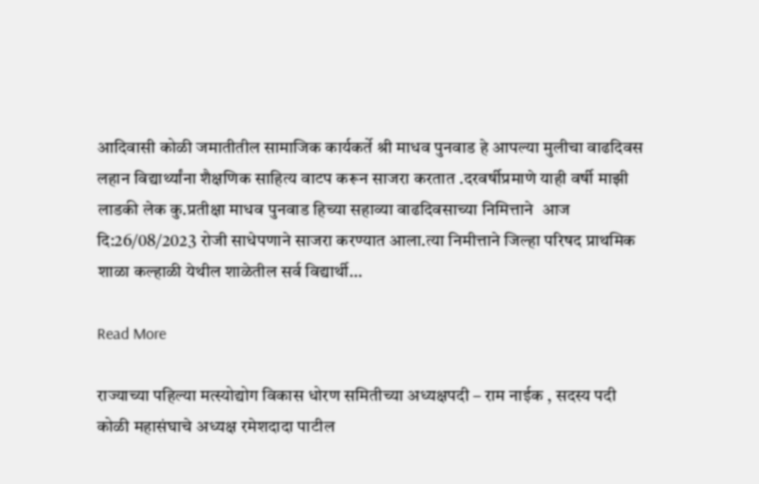आदिवासी कोळी जमातीतील सामाजिक कार्यकर्ते श्री माधव पुनवाड हे आपल्या मुलीचा वाढदिवस लहान विद्यार्थ्यांना शैक्षणिक साहित्य वाटप करून साजरा करतात .दरवर्षीप्रमाणे याही वर्षी माझी लाडकी लेक कु.प्रतीक्षा माधव पुनवाड हिच्या सहाव्या वाढदिवसाच्या निमित्ताने  आज दि:26/08/2023 रोजी साधेपणाने साजरा करण्यात आला.त्या निमीत्ताने जिल्हा परिषद प्राथमिक शाळा कल्हाळी येथील शाळेतील सर्व विद्यार्थी…

Read More

राज्याच्या पहिल्या मत्स्योद्योग विकास धोरण समितीच्या अध्यक्षपदी – राम नाईक , सदस्य पदी कोळी महासंघाचे अध्यक्ष रमेशदादा पाटील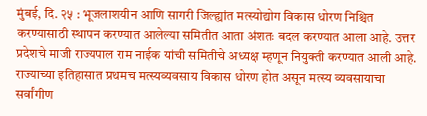मुंबई, दि. २५ : भूजलाशयीन आणि सागरी जिल्ह्यांत मत्स्योद्योग विकास धोरण निश्चित करण्यासाठी स्थापन करण्यात आलेल्या समितीत आता अंशतः बदल करण्यात आला आहे. उत्तर प्रदेशचे माजी राज्यपाल राम नाईक यांची समितीचे अध्यक्ष म्हणून नियुक्ती करण्यात आली आहे. राज्याच्या इतिहासात प्रथमच मत्स्यव्यवसाय विकास धोरण होत असून मत्स्य व्यवसायाचा सर्वांगीण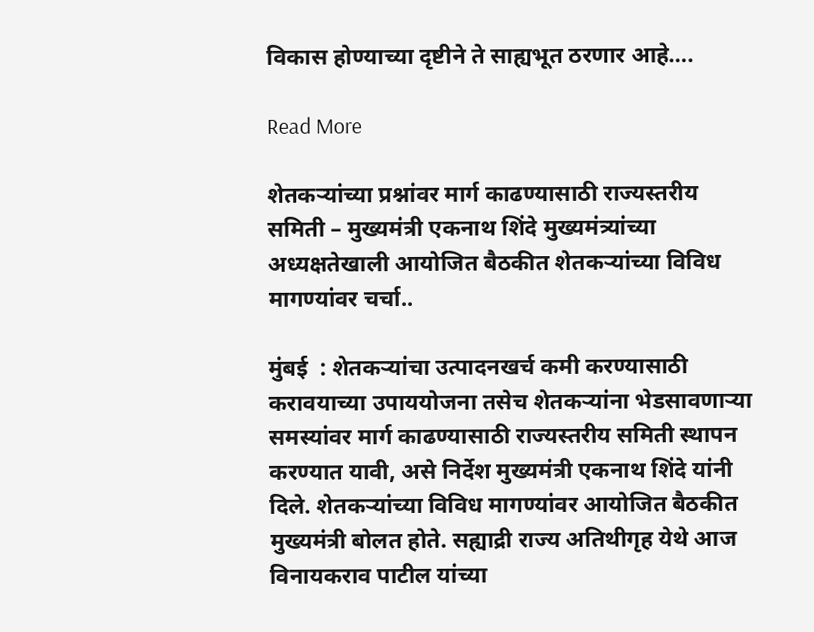विकास होण्याच्या दृष्टीने ते साह्यभूत ठरणार आहे….

Read More

शेतकऱ्यांच्या प्रश्नांवर मार्ग काढण्यासाठी राज्यस्तरीय समिती – मुख्यमंत्री एकनाथ शिंदे मुख्यमंत्र्यांच्या अध्यक्षतेखाली आयोजित बैठकीत शेतकऱ्यांच्या विविध मागण्यांवर चर्चा..

मुंबई  : शेतकऱ्यांचा उत्पादनखर्च कमी करण्यासाठी करावयाच्या उपाययोजना तसेच शेतकऱ्यांना भेडसावणाऱ्या समस्यांवर मार्ग काढण्यासाठी राज्यस्तरीय समिती स्थापन करण्यात यावी, असे निर्देश मुख्यमंत्री एकनाथ शिंदे यांनी दिले. शेतकऱ्यांच्या विविध मागण्यांवर आयोजित बैठकीत मुख्यमंत्री बोलत होते. सह्याद्री राज्य अतिथीगृह येथे आज विनायकराव पाटील यांच्या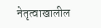नेतृत्वाखालील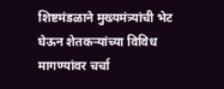शिष्टमंडळाने मुख्यमंत्र्यांची भेट घेऊन शेतकऱ्यांच्या विविध मागण्यांवर चर्चा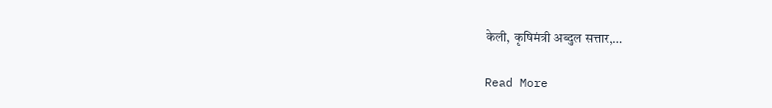केली, कृषिमंत्री अब्दुल सत्तार,…

Read More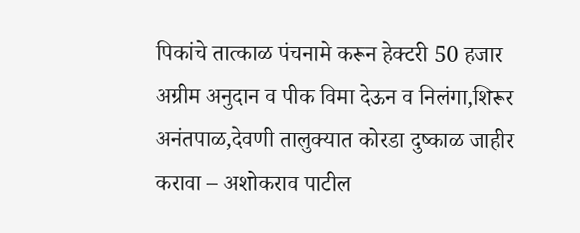पिकांचे तात्काळ पंचनामे करून हेक्टरी 50 हजार अग्रीम अनुदान व पीक विमा देऊन व निलंगा,शिरूर अनंतपाळ,देवणी तालुक्यात कोरडा दुष्काळ जाहीर करावा – अशोकराव पाटील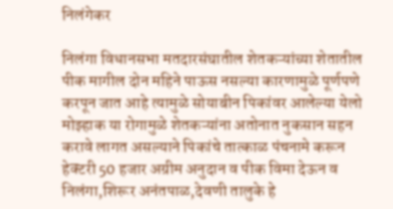निलंगेकर

निलंगा विधानसभा मतदारसंघातील शेतकऱ्यांच्या शेतातील  पीक मागील दोन महिने पाऊस नसल्या कारणामुळे पूर्णपणे करपून जात आहे त्यामुळे सोयाबीन पिकांवर आलेल्या येलो मोझ्हाक या रोगामुळे शेतकऱ्यांना अतोनात नुकसान सहन करावे लागत असल्याने पिकांचे तात्काळ पंचनामे करून हेक्टरी 50 हजार अग्रीम अनुदान व पीक विमा देऊन व निलंगा,शिरूर अनंतपाळ,देवणी तालुके हे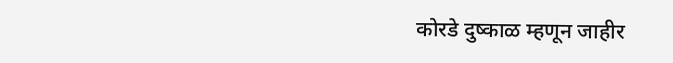कोरडे दुष्काळ म्हणून जाहीर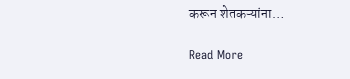करून शेतकऱ्यांना…

Read More